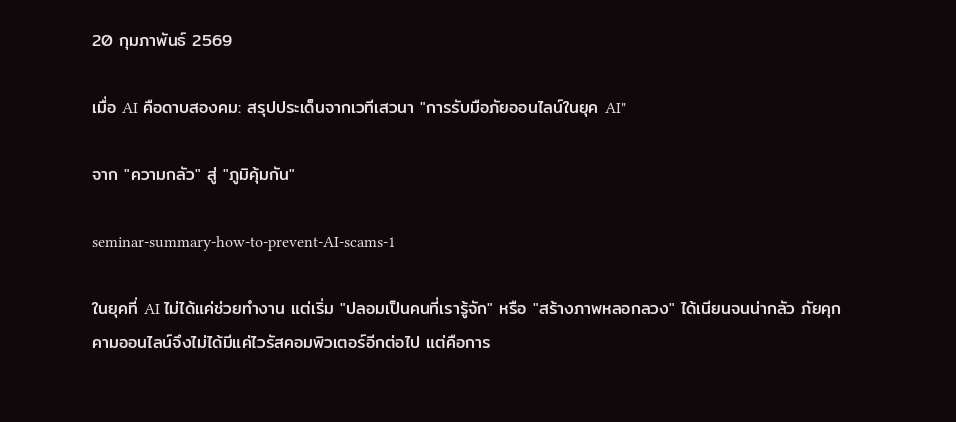20 กุมภาพันธ์ 2569

เมื่อ AI คือดาบสองคม: สรุปประเด็นจากเวทีเสวนา "การรับมือภัยออนไลน์ในยุค AI"

จาก "ความกลัว" สู่ "ภูมิคุ้มกัน"

seminar-summary-how-to-prevent-AI-scams-1

ในยุคที่ AI ไม่ได้แค่ช่วยทำงาน แต่เริ่ม "ปลอมเป็นคนที่เรารู้จัก" หรือ "สร้างภาพหลอกลวง" ได้เนียนจนน่ากลัว ภัยคุกคามออนไลน์จึงไม่ได้มีแค่ไวรัสคอมพิวเตอร์อีกต่อไป แต่คือการ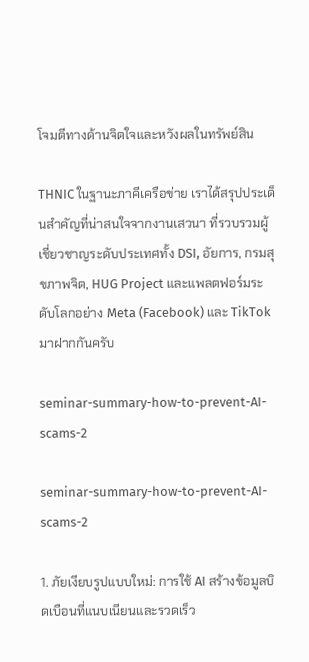โจมตีทางด้านจิตใจและหวังผลในทรัพย์สิน

THNIC ในฐานะภาคีเครือข่าย เราได้สรุปประเด็นสำคัญที่น่าสนใจจากงานเสวนา ที่รวบรวมผู้เชี่ยวชาญระดับประเทศทั้ง DSI, อัยการ, กรมสุขภาพจิต, HUG Project และแพลตฟอร์มระดับโลกอย่าง Meta (Facebook) และ TikTok มาฝากกันครับ

seminar-summary-how-to-prevent-AI-scams-2

seminar-summary-how-to-prevent-AI-scams-2

1. ภัยเงียบรูปแบบใหม่: การใช้ AI สร้างข้อมูลบิดเบือนที่แนบเนียนและรวดเร็ว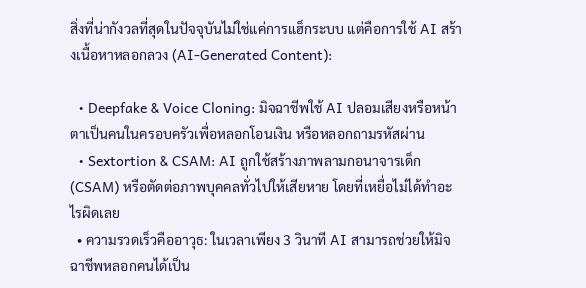สิ่งที่น่ากังวลที่สุดในปัจจุบันไม่ใช่แค่การแฮ็กระบบ แต่คือการใช้ AI สร้างเนื้อหาหลอกลวง (AI-Generated Content):

  • Deepfake & Voice Cloning: มิจฉาชีพใช้ AI ปลอมเสียงหรือหน้าตาเป็นคนในครอบครัวเพื่อหลอกโอนเงิน หรือหลอกถามรหัสผ่าน
  • Sextortion & CSAM: AI ถูกใช้สร้างภาพลามกอนาจารเด็ก (CSAM) หรือตัดต่อภาพบุคคลทั่วไปให้เสียหาย โดยที่เหยื่อไม่ได้ทำอะไรผิดเลย
  • ความรวดเร็วคืออาวุธ: ในเวลาเพียง 3 วินาที AI สามารถช่วยให้มิจฉาชีพหลอกคนได้เป็น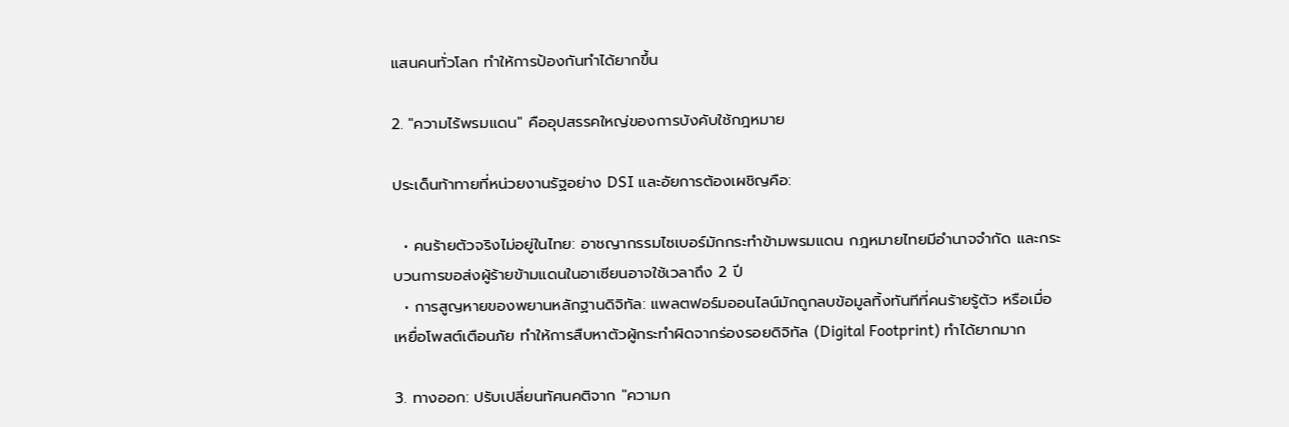แสนคนทั่วโลก ทำให้การป้องกันทำได้ยากขึ้น

2. "ความไร้พรมแดน" คืออุปสรรคใหญ่ของการบังคับใช้กฎหมาย

ประเด็นท้าทายที่หน่วยงานรัฐอย่าง DSI และอัยการต้องเผชิญคือ:

  • คนร้ายตัวจริงไม่อยู่ในไทย: อาชญากรรมไซเบอร์มักกระทำข้ามพรมแดน กฎหมายไทยมีอำนาจจำกัด และกระบวนการขอส่งผู้ร้ายข้ามแดนในอาเซียนอาจใช้เวลาถึง 2 ปี
  • การสูญหายของพยานหลักฐานดิจิทัล: แพลตฟอร์มออนไลน์มักถูกลบข้อมูลทิ้งทันทีที่คนร้ายรู้ตัว หรือเมื่อเหยื่อโพสต์เตือนภัย ทำให้การสืบหาตัวผู้กระทำผิดจากร่องรอยดิจิทัล (Digital Footprint) ทำได้ยากมาก

3. ทางออก: ปรับเปลี่ยนทัศนคติจาก "ความก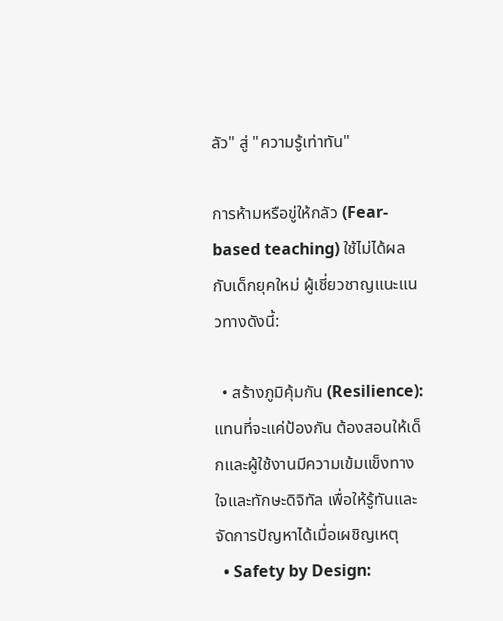ลัว" สู่ "ความรู้เท่าทัน"

การห้ามหรือขู่ให้กลัว (Fear-based teaching) ใช้ไม่ได้ผลกับเด็กยุคใหม่ ผู้เชี่ยวชาญแนะแนวทางดังนี้:

  • สร้างภูมิคุ้มกัน (Resilience): แทนที่จะแค่ป้องกัน ต้องสอนให้เด็กและผู้ใช้งานมีความเข้มแข็งทางใจและทักษะดิจิทัล เพื่อให้รู้ทันและจัดการปัญหาได้เมื่อเผชิญเหตุ
  • Safety by Design: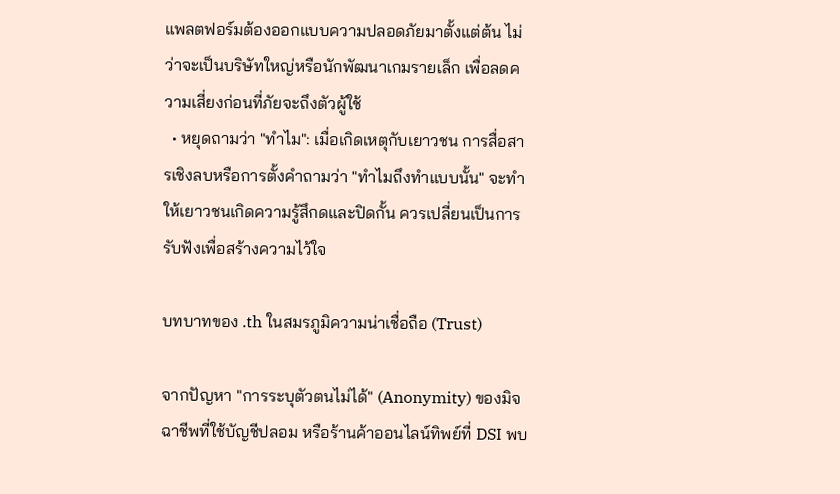แพลตฟอร์มต้องออกแบบความปลอดภัยมาตั้งแต่ต้น ไม่ว่าจะเป็นบริษัทใหญ่หรือนักพัฒนาเกมรายเล็ก เพื่อลดความเสี่ยงก่อนที่ภัยจะถึงตัวผู้ใช้
  • หยุดถามว่า "ทำไม": เมื่อเกิดเหตุกับเยาวชน การสื่อสารเชิงลบหรือการตั้งคำถามว่า "ทำไมถึงทำแบบนั้น" จะทำให้เยาวชนเกิดความรู้สึกดและปิดกั้น ควรเปลี่ยนเป็นการรับฟังเพื่อสร้างความไว้ใจ

บทบาทของ .th ในสมรภูมิความน่าเชื่อถือ (Trust)

จากปัญหา "การระบุตัวตนไม่ได้" (Anonymity) ของมิจฉาชีพที่ใช้บัญชีปลอม หรือร้านค้าออนไลน์ทิพย์ที่ DSI พบ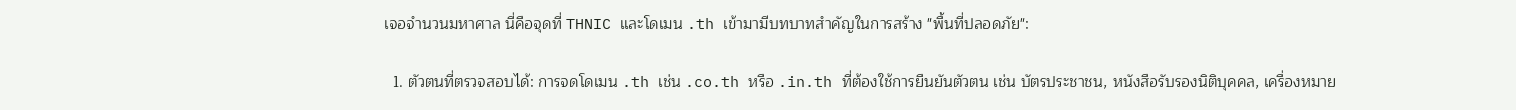เจอจำนวนมหาศาล นี่คือจุดที่ THNIC และโดเมน .th เข้ามามีบทบาทสำคัญในการสร้าง "พื้นที่ปลอดภัย":

  1. ตัวตนที่ตรวจสอบได้: การจดโดเมน .th เช่น .co.th หรือ .in.th ที่ต้องใช้การยืนยันตัวตน เช่น บัตรประชาชน, หนังสือรับรองนิติบุคคล, เครื่องหมาย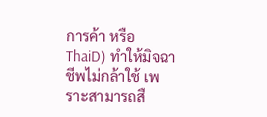การค้า หรือ ThaiD) ทำให้มิจฉาชีพไม่กล้าใช้ เพราะสามารถสื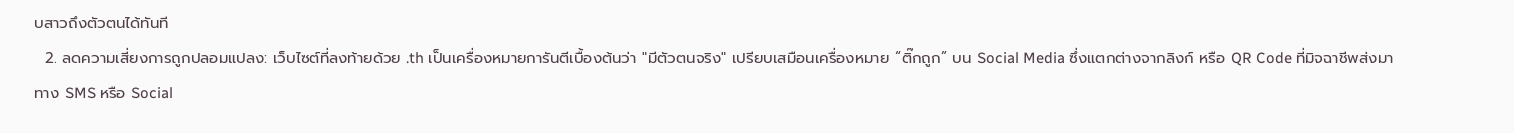บสาวถึงตัวตนได้ทันที
  2. ลดความเสี่ยงการถูกปลอมแปลง: เว็บไซต์ที่ลงท้ายด้วย .th เป็นเครื่องหมายการันตีเบื้องต้นว่า "มีตัวตนจริง" เปรียบเสมือนเครื่องหมาย “ติ๊กถูก” บน Social Media ซึ่งแตกต่างจากลิงก์ หรือ QR Code ที่มิจฉาชีพส่งมาทาง SMS หรือ Social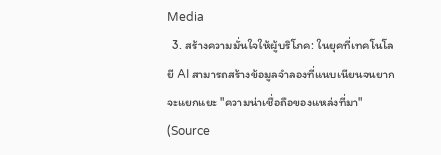Media
  3. สร้างความมั่นใจให้ผู้บริโภค: ในยุคที่เทคโนโลยี AI สามารถสร้างข้อมูลจำลองที่แนบเนียนจนยากจะแยกแยะ "ความน่าเชื่อถือของแหล่งที่มา" (Source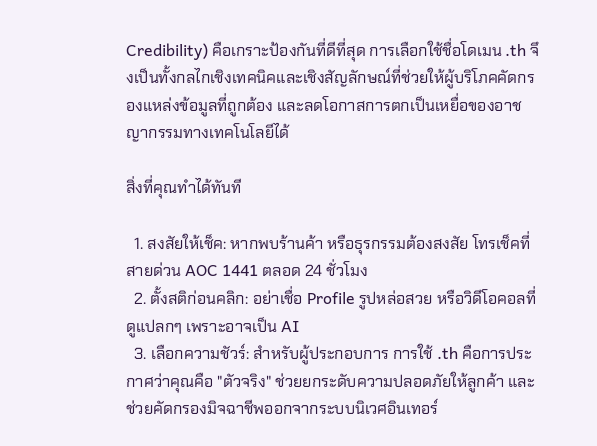Credibility) คือเกราะป้องกันที่ดีที่สุด การเลือกใช้ชื่อโดเมน .th จึงเป็นทั้งกลไกเชิงเทคนิคและเชิงสัญลักษณ์ที่ช่วยให้ผู้บริโภคคัดกรองแหล่งข้อมูลที่ถูกต้อง และลดโอกาสการตกเป็นเหยื่อของอาชญากรรมทางเทคโนโลยีได้

สิ่งที่คุณทำได้ทันที

  1. สงสัยให้เช็ค: หากพบร้านค้า หรือธุรกรรมต้องสงสัย โทรเช็คที่ สายด่วน AOC 1441 ตลอด 24 ชั่วโมง
  2. ตั้งสติก่อนคลิก: อย่าเชื่อ Profile รูปหล่อสวย หรือวิดีโอคอลที่ดูแปลกๆ เพราะอาจเป็น AI
  3. เลือกความชัวร์: สำหรับผู้ประกอบการ การใช้ .th คือการประกาศว่าคุณคือ "ตัวจริง" ช่วยยกระดับความปลอดภัยให้ลูกค้า และช่วยคัดกรองมิจฉาชีพออกจากระบบนิเวศอินเทอร์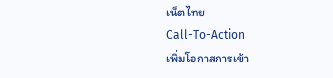เน็ตไทย
Call-To-Action
เพิ่มโอกาสการเข้า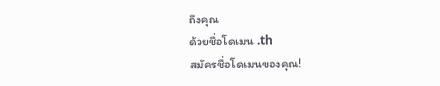ถึงคุณ
ด้วยชื่อโดเมน .th
สมัครชื่อโดเมนของคุณ!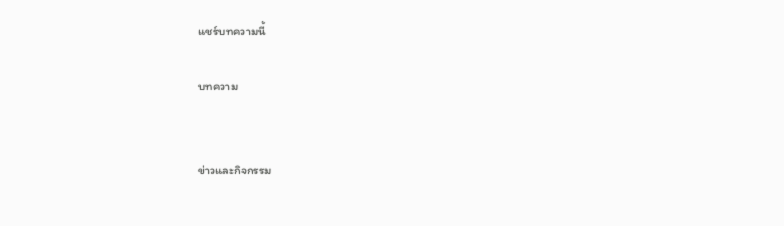แชร์บทความนี้

บทความ


ข่าวและกิจกรรม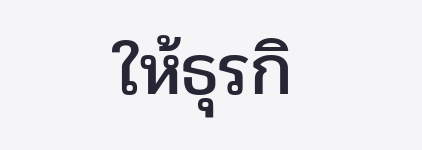ให้ธุรกิ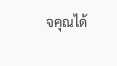จคุณได้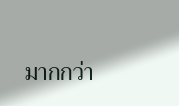มากกว่า